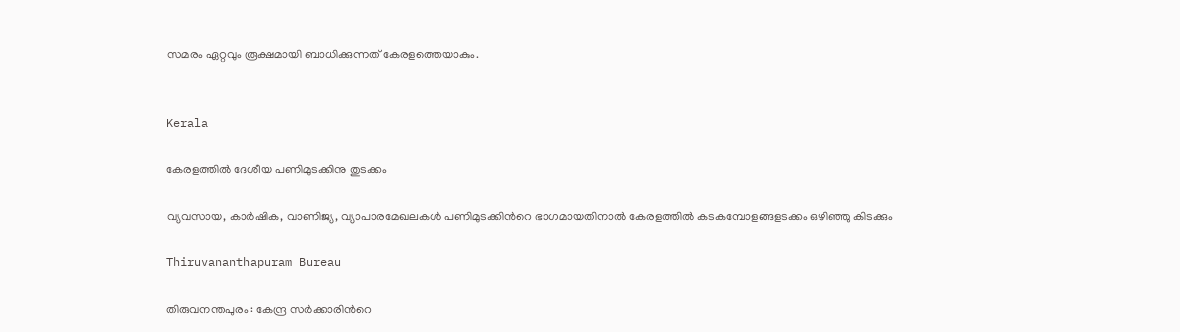സമരം ഏറ്റവും രൂക്ഷമായി ബാധിക്കുന്നത് കേരളത്തെയാകും.


Kerala

കേരളത്തിൽ ദേശീയ പണിമുടക്കിനു തുടക്കം

വ്യവസായ, കാര്‍ഷിക, വാണിജ്യ, വ്യാപാരമേഖലകള്‍ പണിമുടക്കിന്‍റെ ഭാഗമായതിനാൽ കേരളത്തിൽ കടകമ്പോളങ്ങളടക്കം ഒഴിഞ്ഞു കിടക്കും

Thiruvananthapuram Bureau

തിരുവനന്തപുരം: കേന്ദ്ര സർക്കാരിന്‍റെ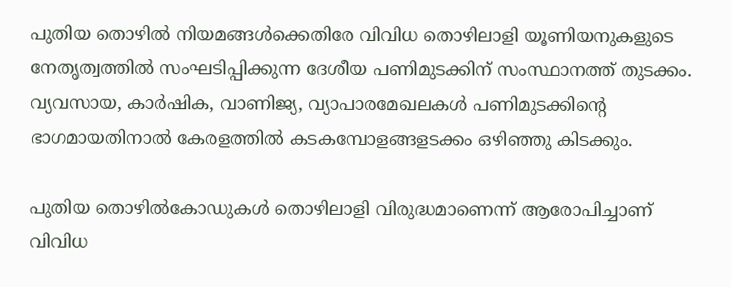പുതിയ തൊഴിൽ നിയമങ്ങൾക്കെതിരേ വിവിധ തൊഴിലാളി യൂണിയനുകളുടെ നേതൃത്വത്തിൽ സംഘടിപ്പിക്കുന്ന ദേശീയ പണിമുടക്കിന് സംസ്ഥാനത്ത് തുടക്കം. വ്യവസായ, കാര്‍ഷിക, വാണിജ്യ, വ്യാപാരമേഖലകള്‍ പണിമുടക്കിന്‍റെ ഭാഗമായതിനാൽ കേരളത്തിൽ കടകമ്പോളങ്ങളടക്കം ഒഴിഞ്ഞു കിടക്കും.

പുതിയ തൊഴില്‍കോഡുകള്‍ തൊഴിലാളി വിരുദ്ധമാണെന്ന് ആരോപിച്ചാണ് വിവിധ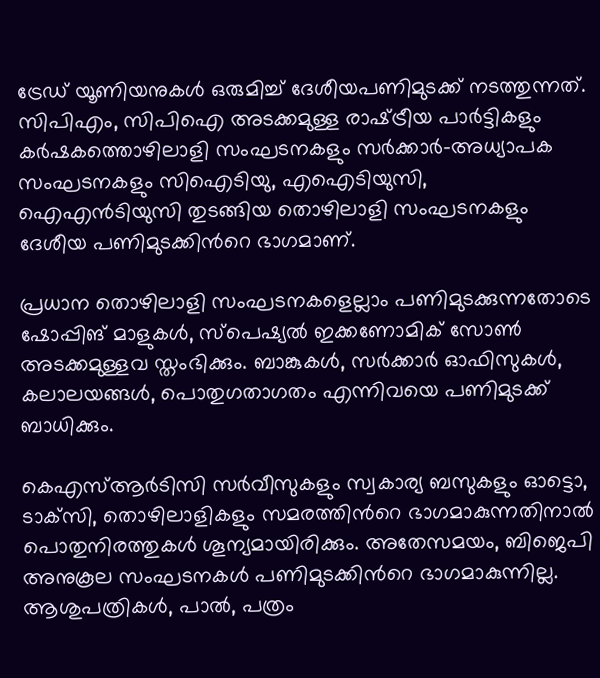ട്രേഡ് യൂണിയനുകള്‍ ഒരുമിച്ച് ദേശീയപണിമുടക്ക് നടത്തുന്നത്. സിപിഎം, സിപിഐ അടക്കമുള്ള രാഷ്‌ട്രീയ പാർട്ടികളും കർഷകത്തൊഴിലാളി സംഘടനകളും സർക്കാർ-അധ്യാപക സംഘടനകളും സിഐടിയു, എഐടിയുസി, ഐഎന്‍ടിയുസി തുടങ്ങിയ തൊഴിലാളി സംഘടനകളും ദേശീയ പണിമുടക്കിന്‍റെ ഭാഗമാണ്.

പ്രധാന തൊഴിലാളി സംഘടനകളെല്ലാം പണിമുടക്കുന്നതോടെ ഷോപ്പിങ് മാളുകള്‍, സ്‌പെഷ്യല്‍ ഇക്കണോമിക് സോണ്‍ അടക്കമുള്ളവ സ്തംഭിക്കും. ബാങ്കുകള്‍, സര്‍ക്കാര്‍ ഓഫിസുകള്‍, കലാലയങ്ങള്‍, പൊതുഗതാഗതം എന്നിവയെ പണിമുടക്ക് ബാധിക്കും.

കെഎസ്ആര്‍ടിസി സര്‍വീസുകളും സ്വകാര്യ ബസുകളും ഓട്ടൊ, ടാക്‌സി, തൊഴിലാളികളും സമരത്തിന്‍റെ ഭാഗമാകുന്നതിനാല്‍ പൊതുനിരത്തുകള്‍ ശൂന്യമായിരിക്കും. അതേസമയം, ബിജെപി അനുകൂല സംഘടനകള്‍ പണിമുടക്കിന്‍റെ ഭാഗമാകുന്നില്ല. ആശുപത്രികള്‍, പാല്‍, പത്രം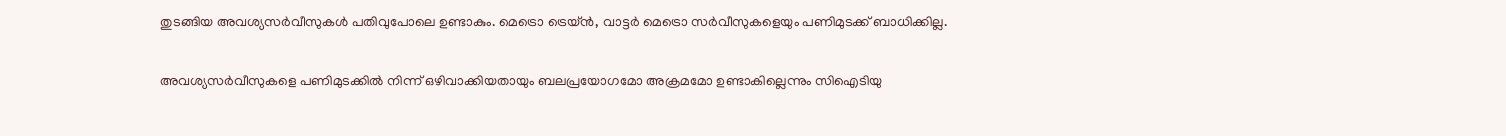തുടങ്ങിയ അവശ്യസര്‍വീസുകള്‍ പതിവുപോലെ ഉണ്ടാകും. മെട്രൊ ട്രെയ്‌ൻ, വാട്ടർ മെട്രൊ സർവീസുകളെയും പണിമുടക്ക് ബാധിക്കില്ല.

അവശ്യസർവീസുകളെ പണിമുടക്കിൽ നിന്ന് ഒഴിവാക്കിയതായും ബലപ്രയോഗമോ അക്രമമോ ഉണ്ടാകില്ലെന്നും സിഐടിയു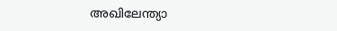അഖിലേന്ത്യാ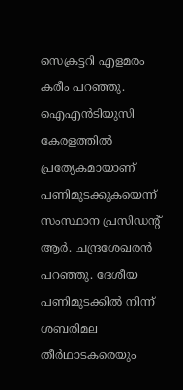സെക്രട്ടറി എളമരം കരീം പറഞ്ഞു. ഐഎൻടിയുസി കേരളത്തിൽ പ്രത്യേകമായാണ് പണിമുടക്കുകയെന്ന് സംസ്ഥാന പ്രസിഡന്‍റ് ആർ. ചന്ദ്രശേഖരൻ പറഞ്ഞു. ദേശീയ പണിമുടക്കില്‍ നിന്ന് ശബരിമല തീര്‍ഥാടകരെയും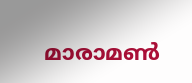മാരാമണ്‍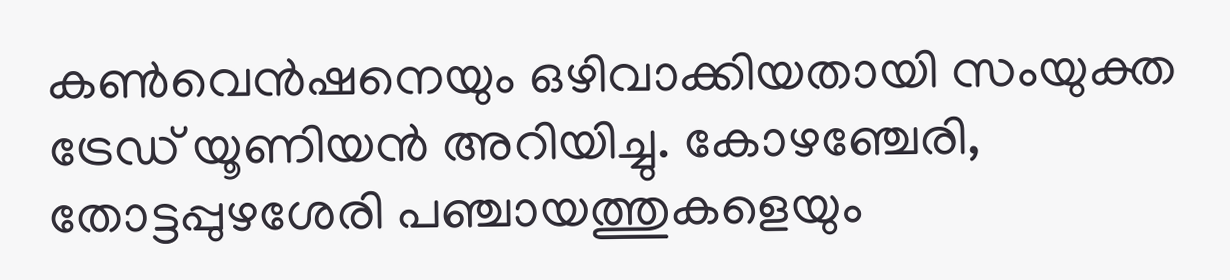കണ്‍‌വെന്‍ഷനെയും ഒഴിവാക്കിയതായി സംയുക്ത ട്രേഡ് യൂണിയന്‍ അറിയിച്ചു. കോഴഞ്ചേരി, തോട്ടപ്പുഴശേരി പഞ്ചായത്തുകളെയും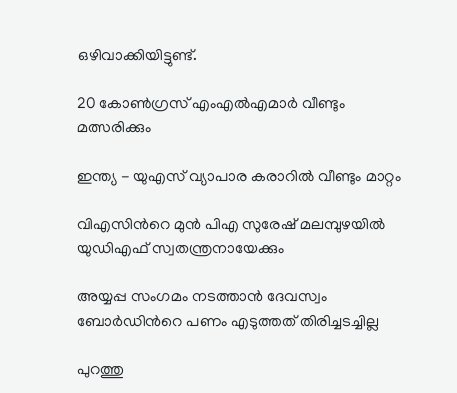ഒഴിവാക്കിയിട്ടുണ്ട്.

20 കോൺഗ്രസ് എംഎൽഎമാർ വീണ്ടും മത്സരിക്കും

ഇന്ത്യ - യുഎസ് വ്യാപാര കരാറിൽ വീണ്ടും മാറ്റം

വിഎസിന്‍റെ മുൻ പിഎ സുരേഷ് മലമ്പുഴയിൽ യുഡിഎഫ് സ്വതന്ത്രനായേക്കും

അയ്യപ്പ സംഗമം നടത്താൻ ദേവസ്വം ബോർഡിന്‍റെ പണം എടുത്തത് തിരിച്ചടച്ചില്ല

പുറത്തു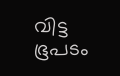വിട്ട ഭൂപടം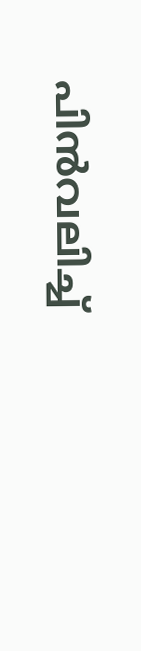പിൻവലിച്ച്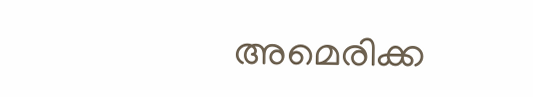അമെരിക്ക